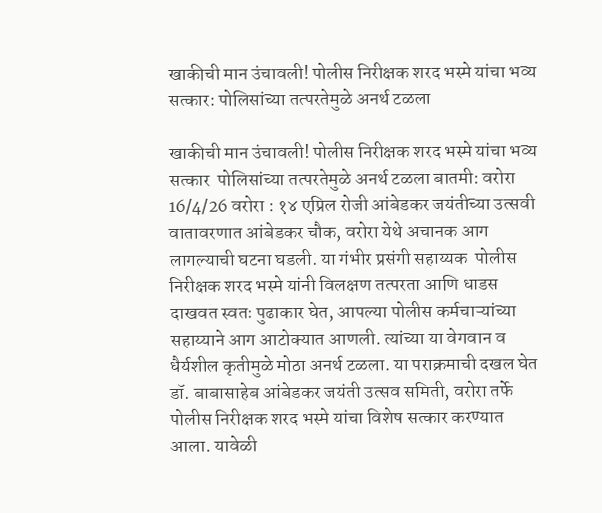खाकीची मान उंचावली! पोलीस निरीक्षक शरद भस्मे यांचा भव्य सत्कार: पोलिसांच्या तत्परतेमुळे अनर्थ टळला

खाकीची मान उंचावली! पोलीस निरीक्षक शरद भस्मे यांचा भव्य सत्कार  पोलिसांच्या तत्परतेमुळे अनर्थ टळला बातमी: वरोरा 16/4/26 वरोरा : १४ एप्रिल रोजी आंबेडकर जयंतीच्या उत्सवी वातावरणात आंबेडकर चौक, वरोरा येथे अचानक आग लागल्याची घटना घडली. या गंभीर प्रसंगी सहाय्यक  पोलीस निरीक्षक शरद भस्मे यांनी विलक्षण तत्परता आणि धाडस दाखवत स्वतः पुढाकार घेत, आपल्या पोलीस कर्मचाऱ्यांच्या सहाय्याने आग आटोक्यात आणली. त्यांच्या या वेगवान व धैर्यशील कृतीमुळे मोठा अनर्थ टळला. या पराक्रमाची दखल घेत डॉ. बाबासाहेब आंबेडकर जयंती उत्सव समिती, वरोरा तर्फे पोलीस निरीक्षक शरद भस्मे यांचा विशेष सत्कार करण्यात आला. यावेळी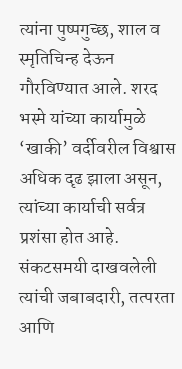त्यांना पुष्पगुच्छ, शाल व स्मृतिचिन्ह देऊन गौरविण्यात आले. शरद भस्मे यांच्या कार्यामुळे ‘खाकी’ वर्दीवरील विश्वास अधिक दृढ झाला असून, त्यांच्या कार्याची सर्वत्र प्रशंसा होत आहे. संकटसमयी दाखवलेली त्यांची जबाबदारी, तत्परता आणि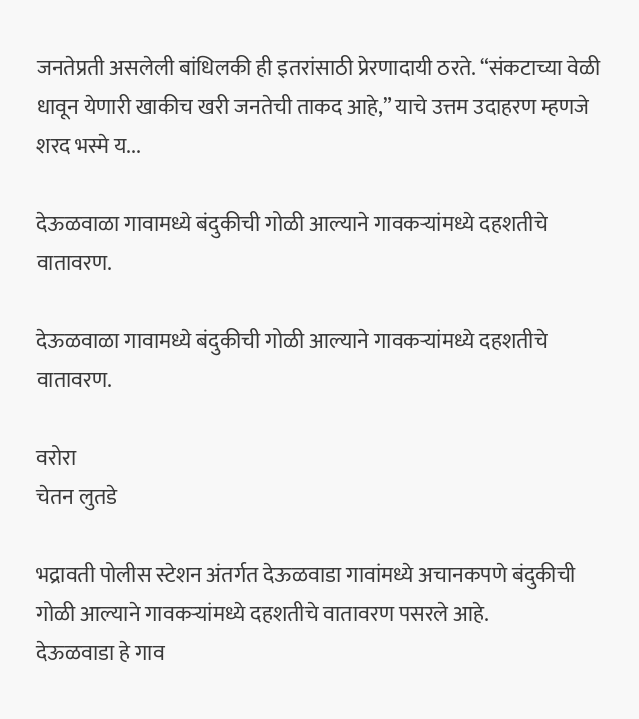जनतेप्रती असलेली बांधिलकी ही इतरांसाठी प्रेरणादायी ठरते. “संकटाच्या वेळी धावून येणारी खाकीच खरी जनतेची ताकद आहे,” याचे उत्तम उदाहरण म्हणजे शरद भस्मे य...

देऊळवाळा गावामध्ये बंदुकीची गोळी आल्याने गावकऱ्यांमध्ये दहशतीचे वातावरण.

देऊळवाळा गावामध्ये बंदुकीची गोळी आल्याने गावकऱ्यांमध्ये दहशतीचे वातावरण.

वरोरा
चेतन लुतडे

भद्रावती पोलीस स्टेशन अंतर्गत देऊळवाडा गावांमध्ये अचानकपणे बंदुकीची गोळी आल्याने गावकऱ्यांमध्ये दहशतीचे वातावरण पसरले आहे.
देऊळवाडा हे गाव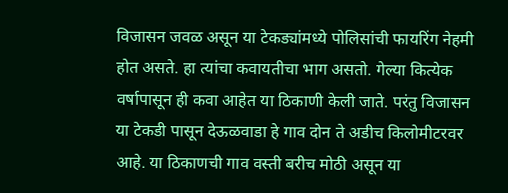विजासन जवळ असून या टेकड्यांमध्ये पोलिसांची फायरिंग नेहमी होत असते. हा त्यांचा कवायतीचा भाग असतो. गेल्या कित्येक वर्षापासून ही कवा आहेत या ठिकाणी केली जाते. परंतु विजासन या टेकडी पासून देऊळवाडा हे गाव दोन ते अडीच किलोमीटरवर आहे. या ठिकाणची गाव वस्ती बरीच मोठी असून या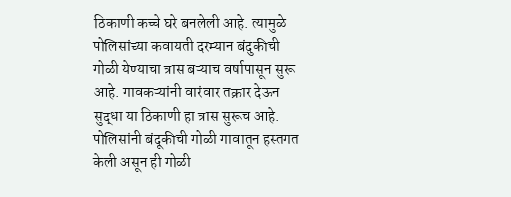ठिकाणी कच्चे घरे बनलेली आहे. त्यामुळे पोलिसांच्या कवायती दरम्यान बंदुकीची गोळी येण्याचा त्रास बऱ्याच वर्षापासून सुरू आहे. गावकऱ्यांनी वारंवार तक्रार देऊन सुद्धा या ठिकाणी हा त्रास सुरूच आहे.
पोलिसांनी बंदूकीची गोळी गावातून हस्तगत केली असून ही गोळी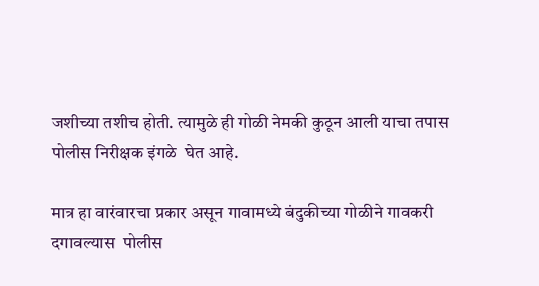जशीच्या तशीच होती. त्यामुळे ही गोळी नेमकी कुठून आली याचा तपास पोलीस निरीक्षक इंगळे  घेत आहे.

मात्र हा वारंवारचा प्रकार असून गावामध्ये बंदुकीच्या गोळीने गावकरी दगावल्यास  पोलीस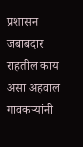प्रशासन जबाबदार राहतील काय असा अहवाल गावकऱ्यांनी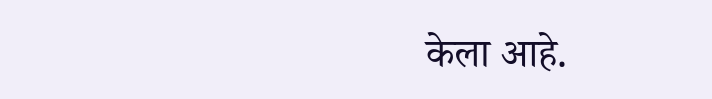केला आहे.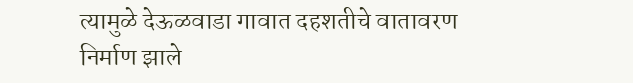त्यामुळे देऊळवाडा गावात दहशतीचे वातावरण निर्माण झाले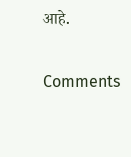आहे.

Comments